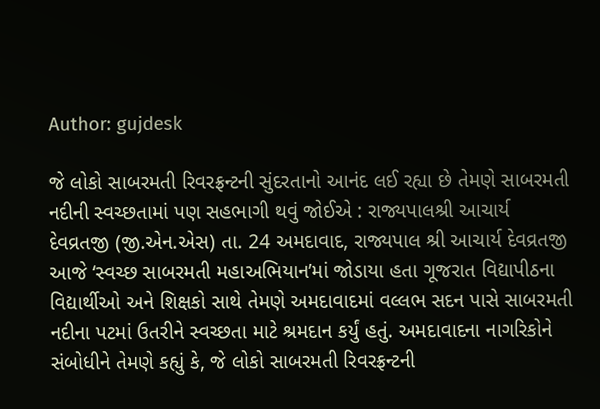Author: gujdesk

જે લોકો સાબરમતી રિવરફ્રન્ટની સુંદરતાનો આનંદ લઈ રહ્યા છે તેમણે સાબરમતી નદીની સ્વચ્છતામાં પણ સહભાગી થવું જોઈએ : રાજ્યપાલશ્રી આચાર્ય દેવવ્રતજી (જી.એન.એસ) તા. 24 અમદાવાદ, રાજ્યપાલ શ્રી આચાર્ય દેવવ્રતજી આજે ‘સ્વચ્છ સાબરમતી મહાઅભિયાન’માં જોડાયા હતા ગૂજરાત વિદ્યાપીઠના વિદ્યાર્થીઓ અને શિક્ષકો સાથે તેમણે અમદાવાદમાં વલ્લભ સદન પાસે સાબરમતી નદીના પટમાં ઉતરીને સ્વચ્છતા માટે શ્રમદાન કર્યું હતું. અમદાવાદના નાગરિકોને સંબોધીને તેમણે કહ્યું કે, જે લોકો સાબરમતી રિવરફ્રન્ટની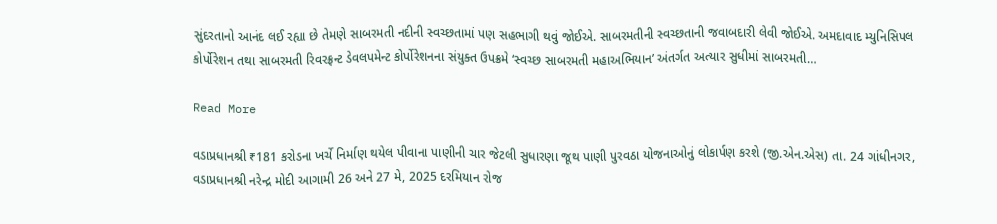સુંદરતાનો આનંદ લઈ રહ્યા છે તેમણે સાબરમતી નદીની સ્વચ્છતામાં પણ સહભાગી થવું જોઈએ. સાબરમતીની સ્વચ્છતાની જવાબદારી લેવી જોઈએ. અમદાવાદ મ્યુનિસિપલ કોર્પોરેશન તથા સાબરમતી રિવરફ્રન્ટ ડેવલપમેન્ટ કોર્પોરેશનના સંયુક્ત ઉપક્રમે ‘સ્વચ્છ સાબરમતી મહાઅભિયાન’ અંતર્ગત અત્યાર સુધીમાં સાબરમતી…

Read More

વડાપ્રધાનશ્રી ₹181 કરોડના ખર્ચે નિર્માણ થયેલ પીવાના પાણીની ચાર જેટલી સુધારણા જૂથ પાણી પુરવઠા યોજનાઓનું લોકાર્પણ કરશે (જી.એન.એસ) તા. 24 ગાંધીનગર, વડાપ્રધાનશ્રી નરેન્દ્ર મોદી આગામી 26 અને 27 મે, 2025 દરમિયાન રોજ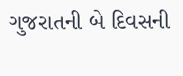ગુજરાતની બે દિવસની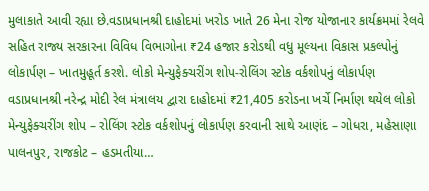મુલાકાતે આવી રહ્યા છે.વડાપ્રધાનશ્રી દાહોદમાં ખરોડ ખાતે 26 મેના રોજ યોજાનાર કાર્યક્રમમાં રેલવે સહિત રાજ્ય સરકારના વિવિધ વિભાગોના ₹24 હજાર કરોડથી વધુ મૂલ્યના વિકાસ પ્રકલ્પોનું લોકાર્પણ – ખાતમુહૂર્ત કરશે. લોકો મેન્યુફેક્ચરીંગ શોપ-રોલિંગ સ્ટોક વર્કશોપનું લોકાર્પણ વડાપ્રધાનશ્રી નરેન્દ્ર મોદી રેલ મંત્રાલય દ્વારા દાહોદમાં ₹21,405 કરોડના ખર્ચે નિર્માણ થયેલ લોકો મેન્યુફેક્ચરીંગ શોપ – રોલિંગ સ્ટોક વર્કશોપનું લોકાર્પણ કરવાની સાથે આણંદ – ગોધરા, મહેસાણા પાલનપુર, રાજકોટ – હડમતીયા…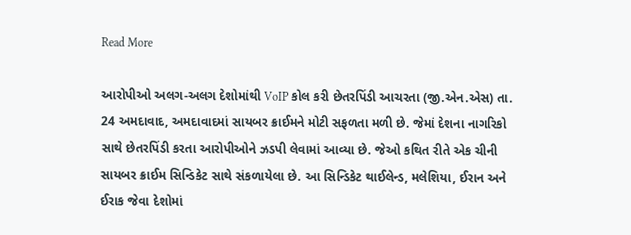Read More

આરોપીઓ અલગ-અલગ દેશોમાંથી VoIP કોલ કરી છેતરપિંડી આચરતા (જી.એન.એસ) તા. 24 અમદાવાદ, અમદાવાદમાં સાયબર ક્રાઈમને મોટી સફળતા મળી છે. જેમાં દેશના નાગરિકો સાથે છેતરપિંડી કરતા આરોપીઓને ઝડપી લેવામાં આવ્યા છે. જેઓ કથિત રીતે એક ચીની સાયબર ક્રાઈમ સિન્ડિકેટ સાથે સંકળાયેલા છે. આ સિન્ડિકેટ થાઈલેન્ડ, મલેશિયા, ઈરાન અને ઈરાક જેવા દેશોમાં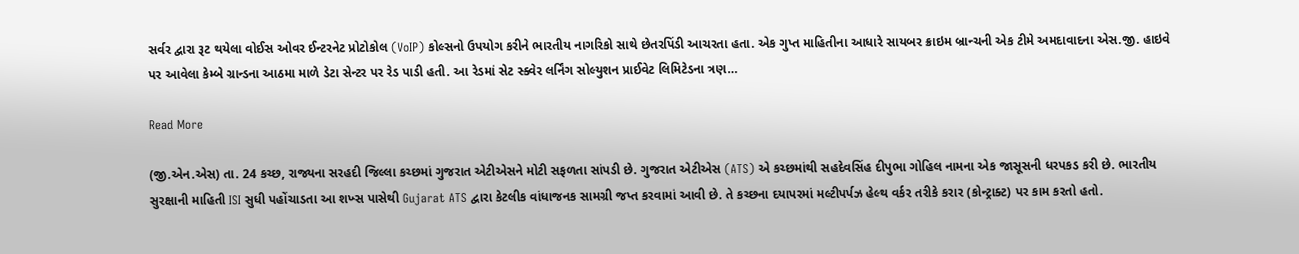સર્વર દ્વારા રૂટ થયેલા વોઈસ ઓવર ઈન્ટરનેટ પ્રોટોકોલ (VoIP) કોલ્સનો ઉપયોગ કરીને ભારતીય નાગરિકો સાથે છેતરપિંડી આચરતા હતા. એક ગુપ્ત માહિતીના આધારે સાયબર ક્રાઇમ બ્રાન્ચની એક ટીમે અમદાવાદના એસ.જી. હાઇવે પર આવેલા કેમ્બે ગ્રાન્ડના આઠમા માળે ડેટા સેન્ટર પર રેડ પાડી હતી. આ રેડમાં સેટ સ્ક્વેર લર્નિંગ સોલ્યુશન પ્રાઈવેટ લિમિટેડના ત્રણ…

Read More

(જી.એન.એસ) તા. 24 કચ્છ, રાજ્યના સરહદી જિલ્લા કચ્છમાં ગુજરાત એટીએસને મોટી સફળતા સાંપડી છે. ગુજરાત એટીએસ (ATS) એ કચ્છમાંથી સહદેવસિંહ દીપુભા ગોહિલ નામના એક જાસૂસની ધરપકડ કરી છે. ભારતીય સુરક્ષાની માહિતી ISI સુધી પહોંચાડતા આ શખ્સ પાસેથી Gujarat ATS દ્વારા કેટલીક વાંધાજનક સામગ્રી જપ્ત કરવામાં આવી છે. તે કચ્છના દયાપરમાં મલ્ટીપર્પઝ હેલ્થ વર્કર તરીકે કરાર (કોન્ટ્રાક્ટ) પર કામ કરતો હતો.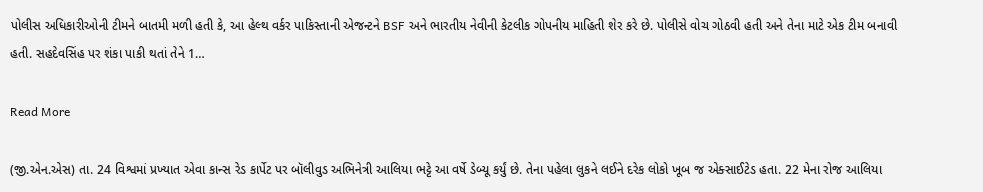પોલીસ અધિકારીઓની ટીમને બાતમી મળી હતી કે, આ હેલ્થ વર્કર પાકિસ્તાની એજન્ટને BSF અને ભારતીય નેવીની કેટલીક ગોપનીય માહિતી શેર કરે છે. પોલીસે વોચ ગોઠવી હતી અને તેના માટે એક ટીમ બનાવી હતી. સહદેવસિંહ પર શંકા પાકી થતાં તેને 1…

Read More

(જી.એન.એસ) તા. 24 વિશ્વમાં પ્રખ્યાત એવા કાન્સ રેડ કાર્પેટ પર બૉલીવુડ અભિનેત્રી આલિયા ભટ્ટે આ વર્ષે ડેબ્યૂ કર્યું છે. તેના પહેલા લુકને લઈને દરેક લોકો ખૂબ જ એક્સાઈટેડ હતા. 22 મેના રોજ આલિયા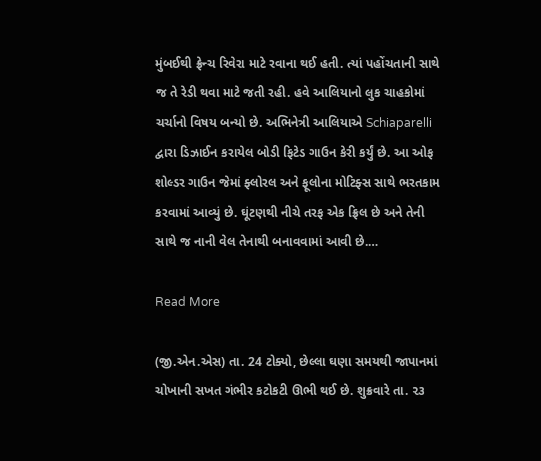મુંબઈથી ફ્રેન્ચ રિવેરા માટે રવાના થઈ હતી. ત્યાં પહોંચતાની સાથે જ તે રેડી થવા માટે જતી રહી. હવે આલિયાનો લુક ચાહકોમાં ચર્ચાનો વિષય બન્યો છે. અભિનેત્રી આલિયાએ Schiaparelli દ્વારા ડિઝાઈન કરાયેલ બોડી ફિટેડ ગાઉન કેરી કર્યું છે. આ ઓફ શોલ્ડર ગાઉન જેમાં ફ્લોરલ અને ફૂલોના મોટિફ્સ સાથે ભરતકામ કરવામાં આવ્યું છે. ઘૂંટણથી નીચે તરફ એક ફ્રિલ છે અને તેની સાથે જ નાની વેલ તેનાથી બનાવવામાં આવી છે.…

Read More

(જી.એન.એસ) તા. 24 ટોક્યો, છેલ્લા ઘણા સમયથી જાપાનમાં ચોખાની સખત ગંભીર કટોકટી ઊભી થઈ છે. શુક્રવારે તા. ૨૩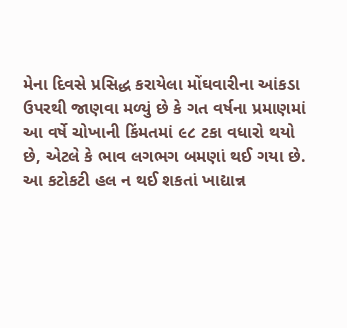મેના દિવસે પ્રસિદ્ધ કરાયેલા મોંઘવારીના આંકડા ઉપરથી જાણવા મળ્યું છે કે ગત વર્ષના પ્રમાણમાં આ વર્ષે ચોખાની કિંમતમાં ૯૮ ટકા વધારો થયો છે, એટલે કે ભાવ લગભગ બમણાં થઈ ગયા છે. આ કટોકટી હલ ન થઈ શકતાં ખાદ્યાન્ન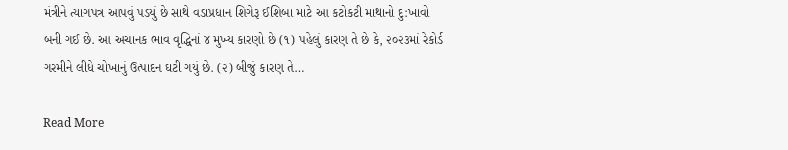મંત્રીને ત્યાગપત્ર આપવું પડયું છે સાથે વડાપ્રધાન શિગેરૂ ઈશિબા માટે આ કટોકટી માથાનો દુ:ખાવો બની ગઈ છે. આ અચાનક ભાવ વૃદ્ધિનાં ૪ મુખ્ય કારણો છે (૧) પહેલું કારણ તે છે કે, ૨૦૨૩માં રેકોર્ડ ગરમીને લીધે ચોખાનું ઉત્પાદન ઘટી ગયું છે. (૨) બીજું કારણ તે…

Read More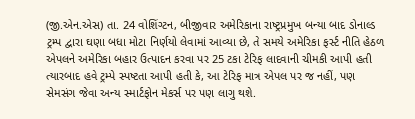(જી.એન.એસ) તા. 24 વોશિંગ્ટન, બીજીવાર અમેરિકાના રાષ્ટ્રપ્રમુખ બન્યા બાદ ડોનાલ્ડ ટ્રમ્પ દ્વારા ઘણા બધા મોટા નિર્ણયો લેવામાં આવ્યા છે, તે સમયે અમેરિકા ફર્સ્ટ નીતિ હેઠળ એપલને અમેરિકા બહાર ઉત્પાદન કરવા પર 25 ટકા ટેરિફ લાદવાની ચીમકી આપી હતી ત્યારબાદ હવે ટ્રમ્પે સ્પષ્ટતા આપી હતી કે, આ ટેરિફ માત્ર એપલ પર જ નહીં, પણ સેમસંગ જેવા અન્ય સ્માર્ટફોન મેકર્સ પર પણ લાગુ થશે.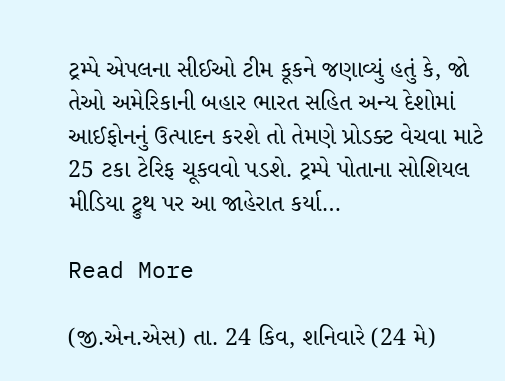ટ્રમ્પે એપલના સીઈઓ ટીમ કૂકને જણાવ્યું હતું કે, જો તેઓ અમેરિકાની બહાર ભારત સહિત અન્ય દેશોમાં આઈફોનનું ઉત્પાદન કરશે તો તેમણે પ્રોડક્ટ વેચવા માટે 25 ટકા ટેરિફ ચૂકવવો પડશે. ટ્રમ્પે પોતાના સોશિયલ મીડિયા ટ્રુથ પર આ જાહેરાત કર્યા…

Read More

(જી.એન.એસ) તા. 24 કિવ, શનિવારે (24 મે)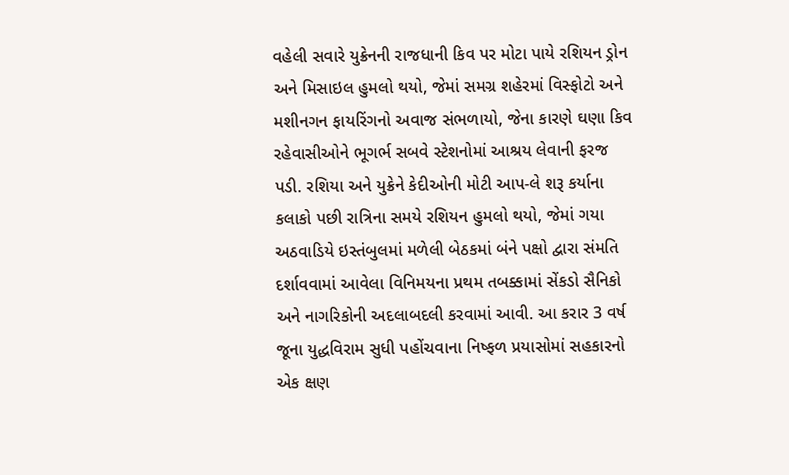વહેલી સવારે યુક્રેનની રાજધાની કિવ પર મોટા પાયે રશિયન ડ્રોન અને મિસાઇલ હુમલો થયો, જેમાં સમગ્ર શહેરમાં વિસ્ફોટો અને મશીનગન ફાયરિંગનો અવાજ સંભળાયો, જેના કારણે ઘણા કિવ રહેવાસીઓને ભૂગર્ભ સબવે સ્ટેશનોમાં આશ્રય લેવાની ફરજ પડી. રશિયા અને યુક્રેને કેદીઓની મોટી આપ-લે શરૂ કર્યાના કલાકો પછી રાત્રિના સમયે રશિયન હુમલો થયો, જેમાં ગયા અઠવાડિયે ઇસ્તંબુલમાં મળેલી બેઠકમાં બંને પક્ષો દ્વારા સંમતિ દર્શાવવામાં આવેલા વિનિમયના પ્રથમ તબક્કામાં સેંકડો સૈનિકો અને નાગરિકોની અદલાબદલી કરવામાં આવી. આ કરાર 3 વર્ષ જૂના યુદ્ધવિરામ સુધી પહોંચવાના નિષ્ફળ પ્રયાસોમાં સહકારનો એક ક્ષણ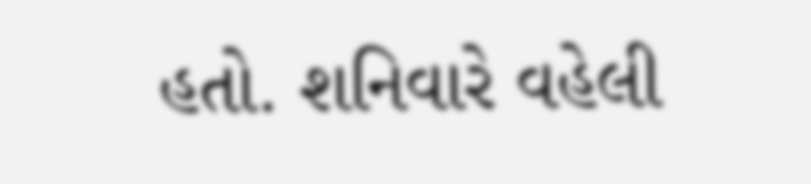હતો. શનિવારે વહેલી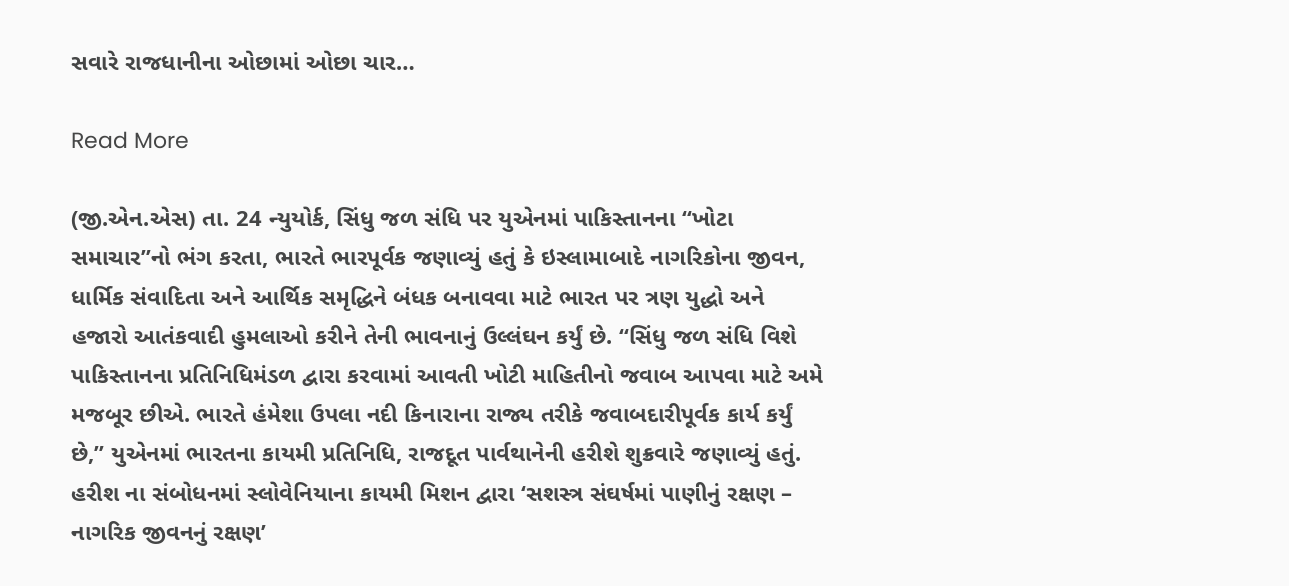સવારે રાજધાનીના ઓછામાં ઓછા ચાર…

Read More

(જી.એન.એસ) તા. 24 ન્યુયોર્ક, સિંધુ જળ સંધિ પર યુએનમાં પાકિસ્તાનના “ખોટા સમાચાર”નો ભંગ કરતા, ભારતે ભારપૂર્વક જણાવ્યું હતું કે ઇસ્લામાબાદે નાગરિકોના જીવન, ધાર્મિક સંવાદિતા અને આર્થિક સમૃદ્ધિને બંધક બનાવવા માટે ભારત પર ત્રણ યુદ્ધો અને હજારો આતંકવાદી હુમલાઓ કરીને તેની ભાવનાનું ઉલ્લંઘન કર્યું છે. “સિંધુ જળ સંધિ વિશે પાકિસ્તાનના પ્રતિનિધિમંડળ દ્વારા કરવામાં આવતી ખોટી માહિતીનો જવાબ આપવા માટે અમે મજબૂર છીએ. ભારતે હંમેશા ઉપલા નદી કિનારાના રાજ્ય તરીકે જવાબદારીપૂર્વક કાર્ય કર્યું છે,” યુએનમાં ભારતના કાયમી પ્રતિનિધિ, રાજદૂત પાર્વથાનેની હરીશે શુક્રવારે જણાવ્યું હતું. હરીશ ના સંબોધનમાં સ્લોવેનિયાના કાયમી મિશન દ્વારા ‘સશસ્ત્ર સંઘર્ષમાં પાણીનું રક્ષણ – નાગરિક જીવનનું રક્ષણ’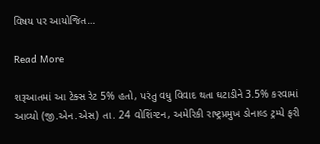વિષય પર આયોજિત…

Read More

શરૂઆતમાં આ ટેક્સ રેટ 5% હતો, પરંતુ વધુ વિવાદ થતા ઘટાડીને 3.5% કરવામાં આવ્યો (જી.એન.એસ) તા. 24 વોશિંગ્ટન, અમેરિકી રાષ્ટ્રપ્રમુખ ડોનાલ્ડ ટ્રમ્પે ફરી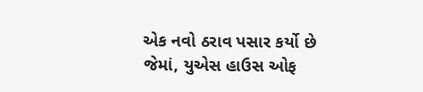એક નવો ઠરાવ પસાર કર્યો છે જેમાં, યુએસ હાઉસ ઓફ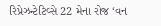રિપ્રેઝન્ટેટિવ્સે 22 મેના રોજ ‘વન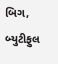બિગ, બ્યુટીફુલ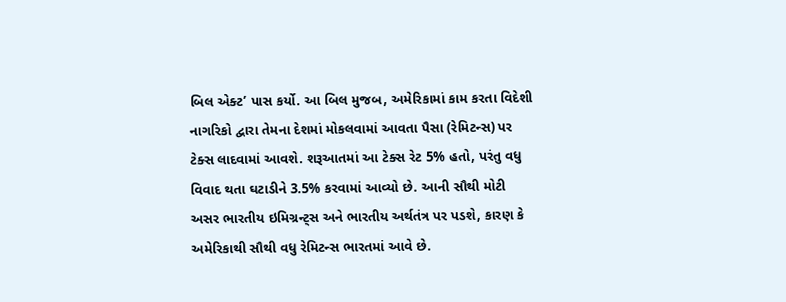બિલ એક્ટ’ પાસ કર્યો. આ બિલ મુજબ, અમેરિકામાં કામ કરતા વિદેશી નાગરિકો દ્વારા તેમના દેશમાં મોકલવામાં આવતા પૈસા (રેમિટન્સ) પર ટેક્સ લાદવામાં આવશે. શરૂઆતમાં આ ટેક્સ રેટ 5% હતો, પરંતુ વધુ વિવાદ થતા ઘટાડીને 3.5% કરવામાં આવ્યો છે. આની સૌથી મોટી અસર ભારતીય ઇમિગ્રન્ટ્સ અને ભારતીય અર્થતંત્ર પર પડશે, કારણ કે અમેરિકાથી સૌથી વધુ રેમિટન્સ ભારતમાં આવે છે.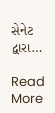સેનેટ દ્વારા…

Read More